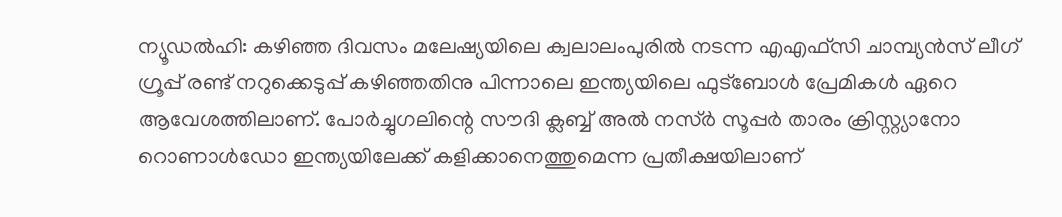ന്യൂഡല്‍ഹി: കഴിഞ്ഞ ദിവസം മലേഷ്യയിലെ ക്വലാലംപുരില്‍ നടന്ന എഎഫ്സി ചാമ്പ്യന്‍സ് ലീഗ് ഗ്രൂപ്പ് രണ്ട് നറുക്കെടുപ്പ് കഴിഞ്ഞതിനു പിന്നാലെ ഇന്ത്യയിലെ ഫുട്‌ബോള്‍ പ്രേമികള്‍ ഏറെ ആവേശത്തിലാണ്. പോര്‍ച്ചുഗലിന്റെ സൗദി ക്ലബ്ബ് അല്‍ നസ്ര്‍ സൂപ്പര്‍ താരം ക്രിസ്റ്റ്യാനോ റൊണാള്‍ഡോ ഇന്ത്യയിലേക്ക് കളിക്കാനെത്തുമെന്ന പ്രതീക്ഷയിലാണ്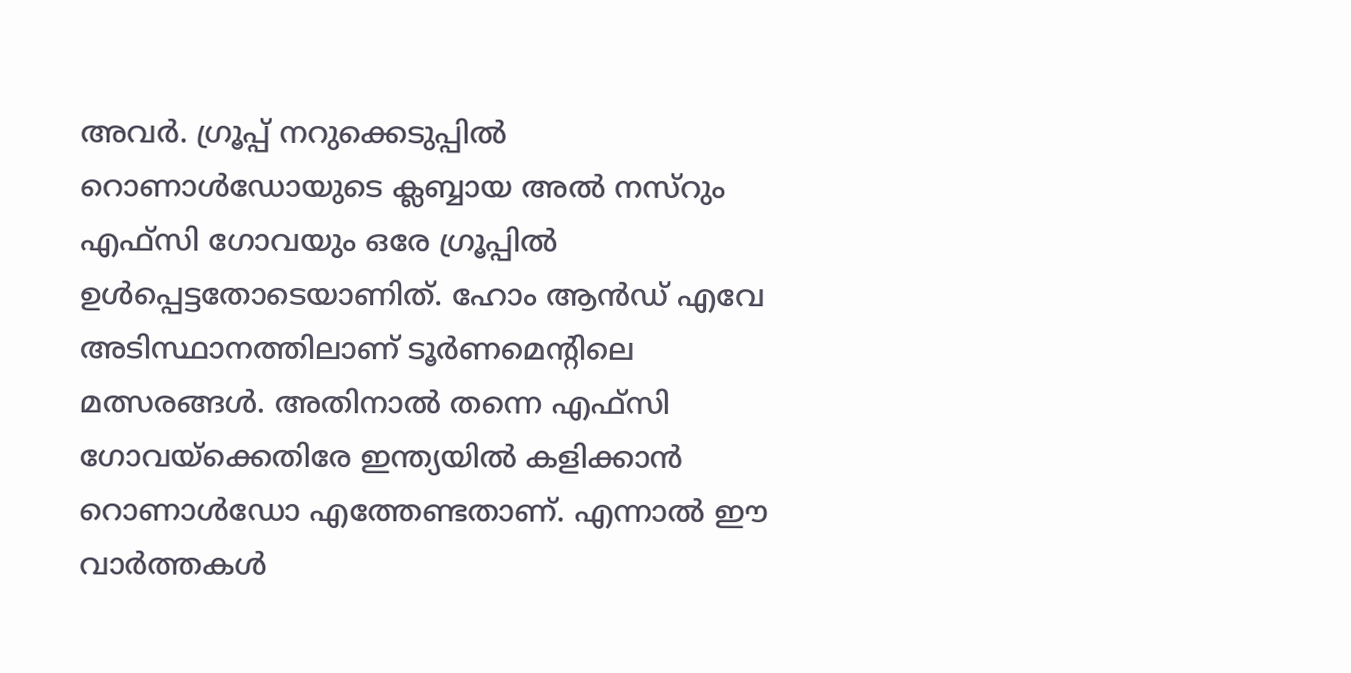അവര്‍. ഗ്രൂപ്പ് നറുക്കെടുപ്പില്‍ റൊണാള്‍ഡോയുടെ ക്ലബ്ബായ അല്‍ നസ്‌റും എഫ്സി ഗോവയും ഒരേ ഗ്രൂപ്പില്‍ ഉള്‍പ്പെട്ടതോടെയാണിത്. ഹോം ആന്‍ഡ് എവേ അടിസ്ഥാനത്തിലാണ് ടൂര്‍ണമെന്റിലെ മത്സരങ്ങള്‍. അതിനാല്‍ തന്നെ എഫ്സി ഗോവയ്ക്കെതിരേ ഇന്ത്യയില്‍ കളിക്കാന്‍ റൊണാള്‍ഡോ എത്തേണ്ടതാണ്. എന്നാല്‍ ഈ വാര്‍ത്തകള്‍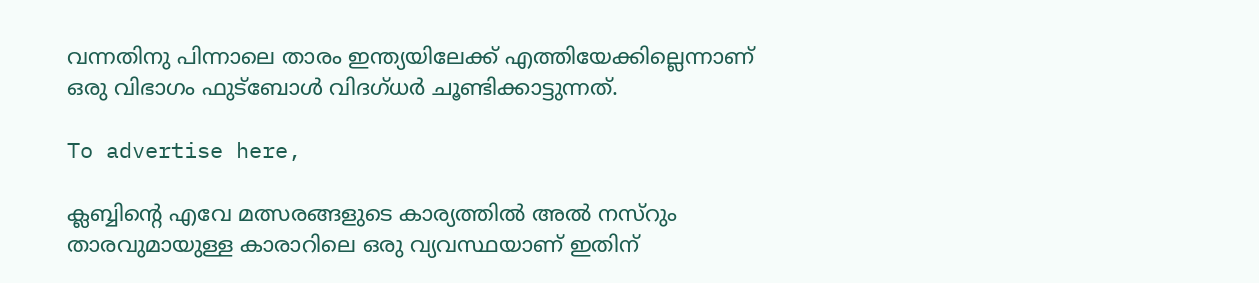വന്നതിനു പിന്നാലെ താരം ഇന്ത്യയിലേക്ക് എത്തിയേക്കില്ലെന്നാണ് ഒരു വിഭാഗം ഫുട്‌ബോള്‍ വിദഗ്ധര്‍ ചൂണ്ടിക്കാട്ടുന്നത്.

To advertise here,

ക്ലബ്ബിന്റെ എവേ മത്സരങ്ങളുടെ കാര്യത്തില്‍ അല്‍ നസ്‌റും താരവുമായുള്ള കാരാറിലെ ഒരു വ്യവസ്ഥയാണ് ഇതിന്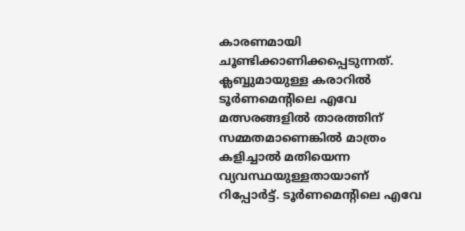കാരണമായി ചൂണ്ടിക്കാണിക്കപ്പെടുന്നത്. ക്ലബ്ബുമായുള്ള കരാറില്‍ ടൂര്‍ണമെന്റിലെ എവേ മത്സരങ്ങളില്‍ താരത്തിന് സമ്മതമാണെങ്കില്‍ മാത്രം കളിച്ചാല്‍ മതിയെന്ന വ്യവസ്ഥയുള്ളതായാണ് റിപ്പോര്‍ട്ട്. ടൂര്‍ണമെന്റിലെ എവേ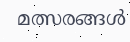മത്സരങ്ങള്‍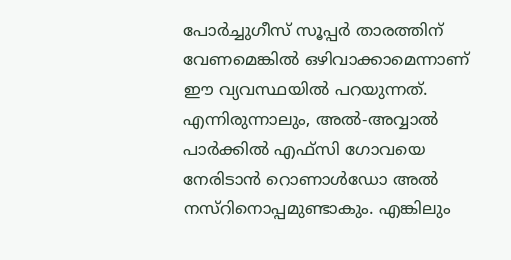പോര്‍ച്ചുഗീസ് സൂപ്പര്‍ താരത്തിന് വേണമെങ്കില്‍ ഒഴിവാക്കാമെന്നാണ് ഈ വ്യവസ്ഥയില്‍ പറയുന്നത്. എന്നിരുന്നാലും, അല്‍-അവ്വാല്‍ പാര്‍ക്കില്‍ എഫ്‌സി ഗോവയെ നേരിടാന്‍ റൊണാള്‍ഡോ അല്‍ നസ്‌റിനൊപ്പമുണ്ടാകും. എങ്കിലും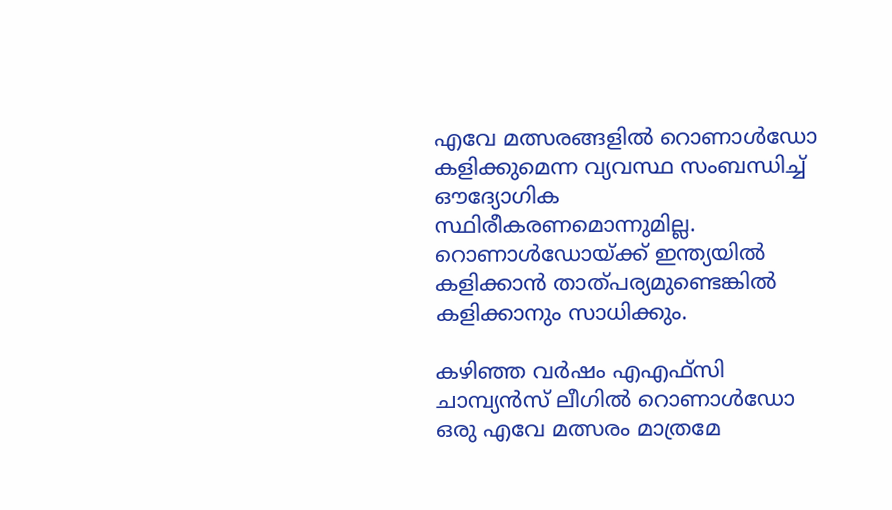എവേ മത്സരങ്ങളില്‍ റൊണാള്‍ഡോ കളിക്കുമെന്ന വ്യവസ്ഥ സംബന്ധിച്ച് ഔദ്യോഗിക സ്ഥിരീകരണമൊന്നുമില്ല. റൊണാള്‍ഡോയ്ക്ക് ഇന്ത്യയില്‍ കളിക്കാന്‍ താത്പര്യമുണ്ടെങ്കില്‍ കളിക്കാനും സാധിക്കും.

കഴിഞ്ഞ വര്‍ഷം എഎഫ്സി ചാമ്പ്യന്‍സ് ലീഗില്‍ റൊണാള്‍ഡോ ഒരു എവേ മത്സരം മാത്രമേ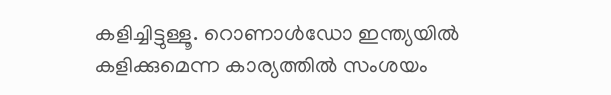കളിച്ചിട്ടുള്ളൂ. റൊണാള്‍ഡോ ഇന്ത്യയില്‍ കളിക്കുമെന്ന കാര്യത്തില്‍ സംശയം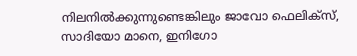നിലനില്‍ക്കുന്നുണ്ടെങ്കിലും ജാവോ ഫെലിക്‌സ്, സാദിയോ മാനെ, ഇനിഗോ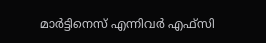മാര്‍ട്ടിനെസ് എന്നിവര്‍ എഫ്‌സി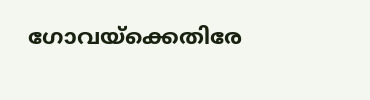ഗോവയ്‌ക്കെതിരേ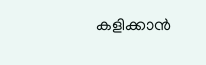കളിക്കാന്‍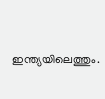ഇന്ത്യയിലെത്തും.